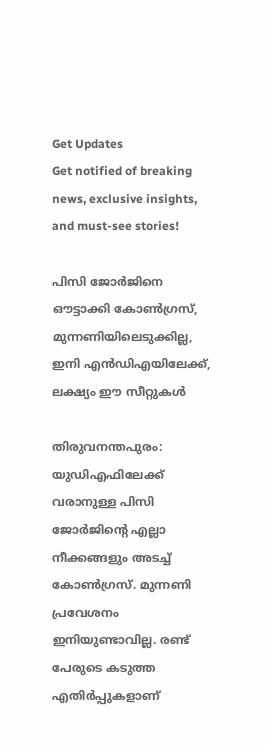Get Updates
Get notified of breaking news, exclusive insights, and must-see stories!

പിസി ജോര്‍ജിനെ ഔട്ടാക്കി കോണ്‍ഗ്രസ്, മുന്നണിയിലെടുക്കില്ല, ഇനി എന്‍ഡിഎയിലേക്ക്, ലക്ഷ്യം ഈ സീറ്റുകള്‍

തിരുവനന്തപുരം: യുഡിഎഫിലേക്ക് വരാനുള്ള പിസി ജോര്‍ജിന്റെ എല്ലാ നീക്കങ്ങളും അടച്ച് കോണ്‍ഗ്രസ്. മുന്നണി പ്രവേശനം ഇനിയുണ്ടാവില്ല. രണ്ട് പേരുടെ കടുത്ത എതിര്‍പ്പുകളാണ്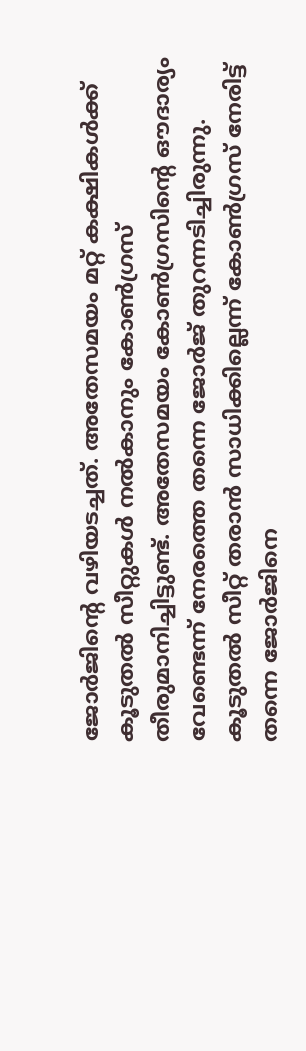ജോര്‍ജിന്റെ വഴിയടച്ചത്. അതേസമയം മറ്റ് കക്ഷികള്‍ക്ക് കൂടുതല്‍ സീറ്റുകള്‍ നല്‍കാനും കോണ്‍ഗ്രസ് തീരുമാനിച്ചിട്ടുണ്ട്. അതേസമയം കോണ്‍ഗ്രസിന്റെ ഔദാര്യം വേണ്ടെന്ന് നേരത്തെ തന്നെ ജോര്‍ജ് തുറന്നടിച്ചിരുന്നു. കൂടുതല്‍ സീറ്റ് തരാന്‍ സാധിക്കില്ലെന്ന് കോണ്‍ഗ്രസ് നേരിട്ട് തന്നെ ജോര്‍ജിനെ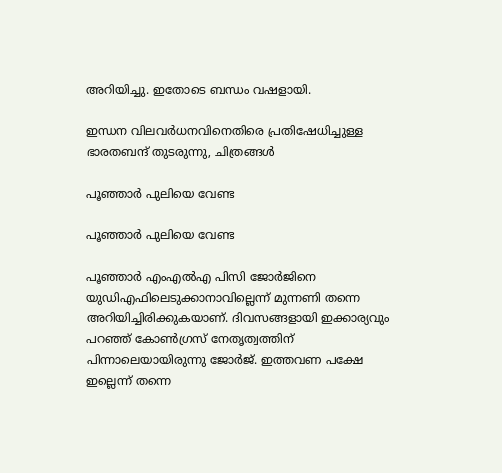അറിയിച്ചു. ഇതോടെ ബന്ധം വഷളായി.

ഇന്ധന വിലവര്‍ധനവിനെതിരെ പ്രതിഷേധിച്ചുള്ള ഭാരതബന്ദ് തുടരുന്നു, ചിത്രങ്ങള്‍

പൂഞ്ഞാര്‍ പുലിയെ വേണ്ട

പൂഞ്ഞാര്‍ പുലിയെ വേണ്ട

പൂഞ്ഞാര്‍ എംഎല്‍എ പിസി ജോര്‍ജിനെ യുഡിഎഫിലെടുക്കാനാവില്ലെന്ന് മുന്നണി തന്നെ അറിയിച്ചിരിക്കുകയാണ്. ദിവസങ്ങളായി ഇക്കാര്യവും പറഞ്ഞ് കോണ്‍ഗ്രസ് നേതൃത്വത്തിന് പിന്നാലെയായിരുന്നു ജോര്‍ജ്. ഇത്തവണ പക്ഷേ ഇല്ലെന്ന് തന്നെ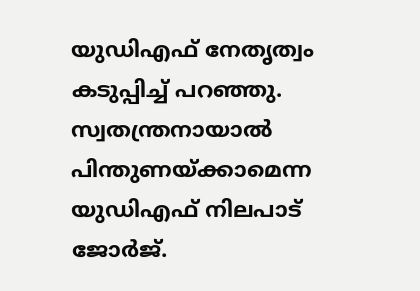യുഡിഎഫ് നേതൃത്വം കടുപ്പിച്ച് പറഞ്ഞു. സ്വതന്ത്രനായാല്‍ പിന്തുണയ്ക്കാമെന്ന യുഡിഎഫ് നിലപാട് ജോര്‍ജ്.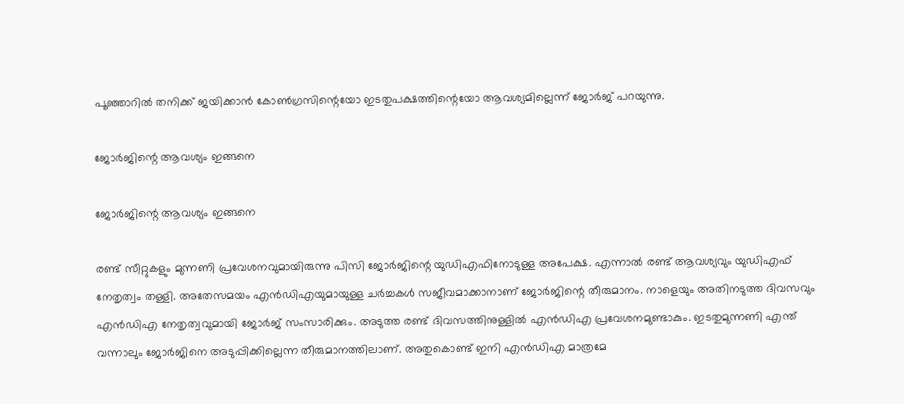പൂഞ്ഞാറില്‍ തനിക്ക് ജയിക്കാന്‍ കോണ്‍ഗ്രസിന്റെയോ ഇടതുപക്ഷത്തിന്റെയോ ആവശ്യമില്ലെന്ന് ജോര്‍ജ് പറയുന്നു.

ജോര്‍ജിന്റെ ആവശ്യം ഇങ്ങനെ

ജോര്‍ജിന്റെ ആവശ്യം ഇങ്ങനെ

രണ്ട് സീറ്റുകളും മുന്നണി പ്രവേശനവുമായിരുന്നു പിസി ജോര്‍ജിന്റെ യുഡിഎഫിനോടുള്ള അപേക്ഷ. എന്നാല്‍ രണ്ട് ആവശ്യവും യുഡിഎഫ് നേതൃത്വം തള്ളി. അതേസമയം എന്‍ഡിഎയുമായുള്ള ചര്‍ച്ചകള്‍ സജീവമാക്കാനാണ് ജോര്‍ജിന്റെ തീരുമാനം. നാളെയും അതിനടുത്ത ദിവസവും എന്‍ഡിഎ നേതൃത്വവുമായി ജോര്‍ജ് സംസാരിക്കും. അടുത്ത രണ്ട് ദിവസത്തിനുള്ളില്‍ എന്‍ഡിഎ പ്രവേശനമുണ്ടാകും. ഇടതുമുന്നണി എന്ത് വന്നാലും ജോര്‍ജിനെ അടുപ്പിക്കില്ലെന്ന തീരുമാനത്തിലാണ്. അതുകൊണ്ട് ഇനി എന്‍ഡിഎ മാത്രമേ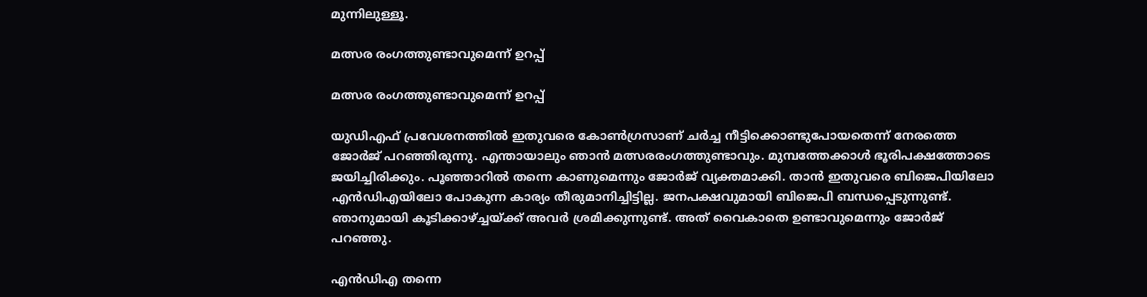മുന്നിലുള്ളൂ.

മത്സര രംഗത്തുണ്ടാവുമെന്ന് ഉറപ്പ്

മത്സര രംഗത്തുണ്ടാവുമെന്ന് ഉറപ്പ്

യുഡിഎഫ് പ്രവേശനത്തില്‍ ഇതുവരെ കോണ്‍ഗ്രസാണ് ചര്‍ച്ച നീട്ടിക്കൊണ്ടുപോയതെന്ന് നേരത്തെ ജോര്‍ജ് പറഞ്ഞിരുന്നു. എന്തായാലും ഞാന്‍ മത്സരരംഗത്തുണ്ടാവും. മുമ്പത്തേക്കാള്‍ ഭൂരിപക്ഷത്തോടെ ജയിച്ചിരിക്കും. പൂഞ്ഞാറില്‍ തന്നെ കാണുമെന്നും ജോര്‍ജ് വ്യക്തമാക്കി. താന്‍ ഇതുവരെ ബിജെപിയിലോ എന്‍ഡിഎയിലോ പോകുന്ന കാര്യം തീരുമാനിച്ചിട്ടില്ല. ജനപക്ഷവുമായി ബിജെപി ബന്ധപ്പെടുന്നുണ്ട്. ഞാനുമായി കൂടിക്കാഴ്ച്ചയ്ക്ക് അവര്‍ ശ്രമിക്കുന്നുണ്ട്. അത് വൈകാതെ ഉണ്ടാവുമെന്നും ജോര്‍ജ് പറഞ്ഞു.

എന്‍ഡിഎ തന്നെ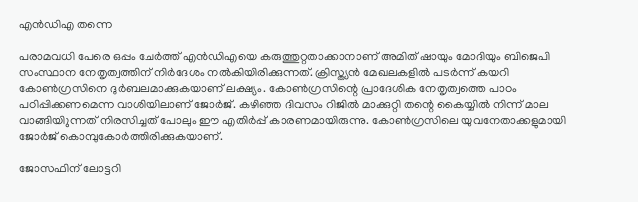എന്‍ഡിഎ തന്നെ

പരാമവധി പേരെ ഒപ്പം ചേര്‍ത്ത് എന്‍ഡിഎയെ കരുത്തുറ്റതാക്കാനാണ് അമിത് ഷായും മോദിയും ബിജെപി സംസ്ഥാന നേതൃത്വത്തിന് നിര്‍ദേശം നല്‍കിയിരിക്കുന്നത്. ക്രിസ്ത്യന്‍ മേഖലകളില്‍ പടര്‍ന്ന് കയറി കോണ്‍ഗ്രസിനെ ദുര്‍ബലമാക്കുകയാണ് ലക്ഷ്യം. കോണ്‍ഗ്രസിന്റെ പ്രാദേശിക നേതൃത്വത്തെ പാഠം പഠിപ്പിക്കണമെന്ന വാശിയിലാണ് ജോര്‍ജ്. കഴിഞ്ഞ ദിവസം റിജില്‍ മാക്കുറ്റി തന്റെ കൈയ്യില്‍ നിന്ന് മാല വാങ്ങിയിുന്നത് നിരസിച്ചത് പോലും ഈ എതിര്‍പ്പ് കാരണമായിരുന്നു. കോണ്‍ഗ്രസിലെ യുവനേതാക്കളുമായി ജോര്‍ജ് കൊമ്പുകോര്‍ത്തിരിക്കുകയാണ്.

ജോസഫിന് ലോട്ടറി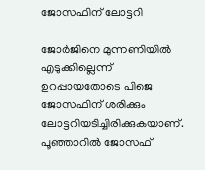ജോസഫിന് ലോട്ടറി

ജോര്‍ജിനെ മുന്നണിയില്‍ എടുക്കില്ലെന്ന് ഉറപ്പായതോടെ പിജെ ജോസഫിന് ശരിക്കും ലോട്ടറിയടിച്ചിരിക്കുകയാണ്. പൂഞ്ഞാറില്‍ ജോസഫ്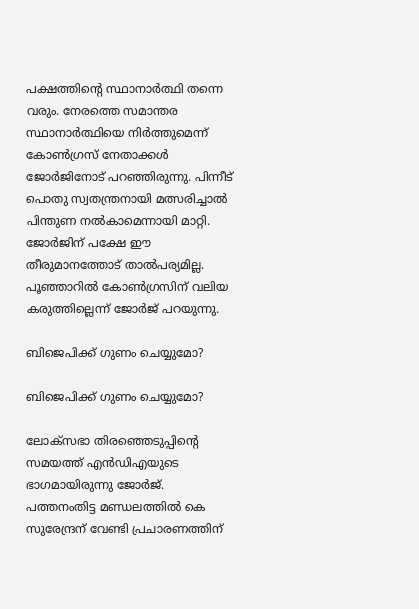പക്ഷത്തിന്റെ സ്ഥാനാര്‍ത്ഥി തന്നെ വരും. നേരത്തെ സമാന്തര സ്ഥാനാര്‍ത്ഥിയെ നിര്‍ത്തുമെന്ന് കോണ്‍ഗ്രസ് നേതാക്കള്‍ ജോര്‍ജിനോട് പറഞ്ഞിരുന്നു. പിന്നീട് പൊതു സ്വതന്ത്രനായി മത്സരിച്ചാല്‍ പിന്തുണ നല്‍കാമെന്നായി മാറ്റി. ജോര്‍ജിന് പക്ഷേ ഈ തീരുമാനത്തോട് താല്‍പര്യമില്ല. പൂഞ്ഞാറില്‍ കോണ്‍ഗ്രസിന് വലിയ കരുത്തില്ലെന്ന് ജോര്‍ജ് പറയുന്നു.

ബിജെപിക്ക് ഗുണം ചെയ്യുമോ?

ബിജെപിക്ക് ഗുണം ചെയ്യുമോ?

ലോക്‌സഭാ തിരഞ്ഞെടുപ്പിന്റെ സമയത്ത് എന്‍ഡിഎയുടെ ഭാഗമായിരുന്നു ജോര്‍ജ്. പത്തനംതിട്ട മണ്ഡലത്തില്‍ കെ സുരേന്ദ്രന് വേണ്ടി പ്രചാരണത്തിന്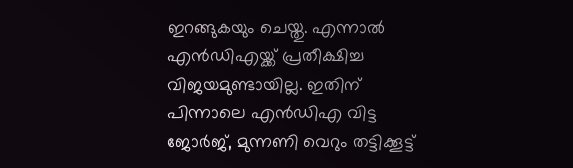ഇറങ്ങുകയും ചെയ്തു. എന്നാല്‍ എന്‍ഡിഎയ്ക്ക് പ്രതീക്ഷിച്ച വിജയമുണ്ടായില്ല. ഇതിന് പിന്നാലെ എന്‍ഡിഎ വിട്ട ജോര്‍ജ്, മുന്നണി വെറും തട്ടിക്കൂട്ട്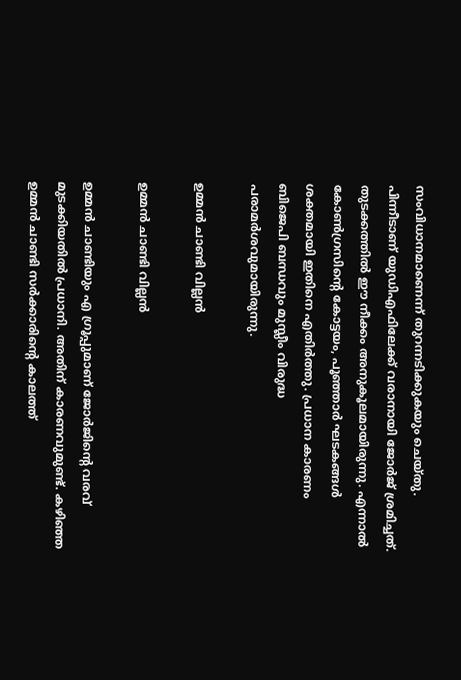സംവിധാനമാണെന്ന് തുറന്നടിക്കുകയും ചെയ്തു. പിന്നീടാണ് യുഡിഎഫിലേക്ക് വരാനായി ജോര്‍ജ് ശ്രമിച്ചത്. തുടക്കത്തില്‍ ഈ നീക്കം അനുകൂലമായിരുന്നു. എന്നാല്‍ കോണ്‍ഗ്രസിന്റെ കോട്ടയം, പൂഞ്ഞാര്‍ ഘടകങ്ങള്‍ ശക്തമായി ഇതിനെ എതിര്‍ത്തു. പ്രധാന കാരണം ബിജെപി ബന്ധവും മുസ്ലീം വിരുദ്ധ പരാമര്‍ശവുമായിരുന്നു.

ഉമ്മന്‍ ചാണ്ടി വില്ലന്‍

ഉമ്മന്‍ ചാണ്ടി വില്ലന്‍

ഉമ്മന്‍ ചാണ്ടിയും എ ഗ്രൂപ്പുമാണ് ജോര്‍ജിന്റെ വരവ് മുടക്കിയതില്‍ പ്രധാനി. അതിന് കാരണവുമുണ്ട്. കഴിഞ്ഞ ഉമ്മന്‍ ചാണ്ടി സര്‍ക്കാരിന്റെ കാലത്ത്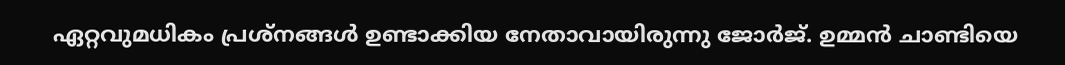ഏറ്റവുമധികം പ്രശ്‌നങ്ങള്‍ ഉണ്ടാക്കിയ നേതാവായിരുന്നു ജോര്‍ജ്. ഉമ്മന്‍ ചാണ്ടിയെ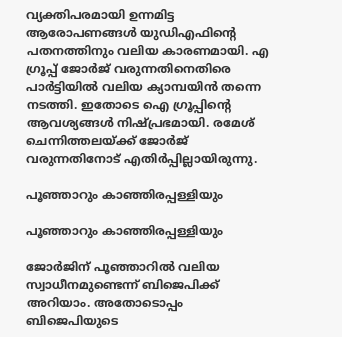വ്യക്തിപരമായി ഉന്നമിട്ട ആരോപണങ്ങള്‍ യുഡിഎഫിന്റെ പതനത്തിനും വലിയ കാരണമായി. എ ഗ്രൂപ്പ് ജോര്‍ജ് വരുന്നതിനെതിരെ പാര്‍ട്ടിയില്‍ വലിയ ക്യാമ്പയിന്‍ തന്നെ നടത്തി. ഇതോടെ ഐ ഗ്രൂപ്പിന്റെ ആവശ്യങ്ങള്‍ നിഷ്പ്രഭമായി. രമേശ് ചെന്നിത്തലയ്ക്ക് ജോര്‍ജ് വരുന്നതിനോട് എതിര്‍പ്പില്ലായിരുന്നു.

പൂഞ്ഞാറും കാഞ്ഞിരപ്പള്ളിയും

പൂഞ്ഞാറും കാഞ്ഞിരപ്പള്ളിയും

ജോര്‍ജിന് പൂഞ്ഞാറില്‍ വലിയ സ്വാധീനമുണ്ടെന്ന് ബിജെപിക്ക് അറിയാം. അതോടൊപ്പം ബിജെപിയുടെ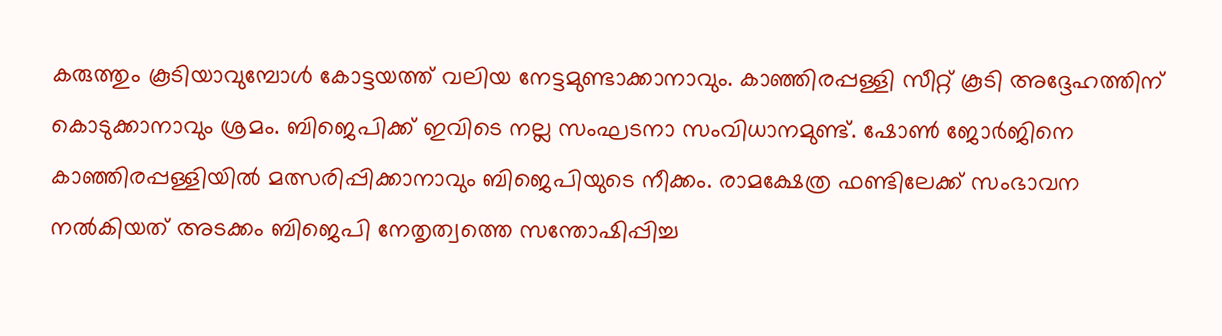കരുത്തും കൂടിയാവുമ്പോള്‍ കോട്ടയത്ത് വലിയ നേട്ടമുണ്ടാക്കാനാവും. കാഞ്ഞിരപ്പള്ളി സീറ്റ് കൂടി അദ്ദേഹത്തിന് കൊടുക്കാനാവും ശ്രമം. ബിജെപിക്ക് ഇവിടെ നല്ല സംഘടനാ സംവിധാനമുണ്ട്. ഷോണ്‍ ജോര്‍ജിനെ കാഞ്ഞിരപ്പള്ളിയില്‍ മത്സരിപ്പിക്കാനാവും ബിജെപിയുടെ നീക്കം. രാമക്ഷേത്ര ഫണ്ടിലേക്ക് സംഭാവന നല്‍കിയത് അടക്കം ബിജെപി നേതൃത്വത്തെ സന്തോഷിപ്പിച്ച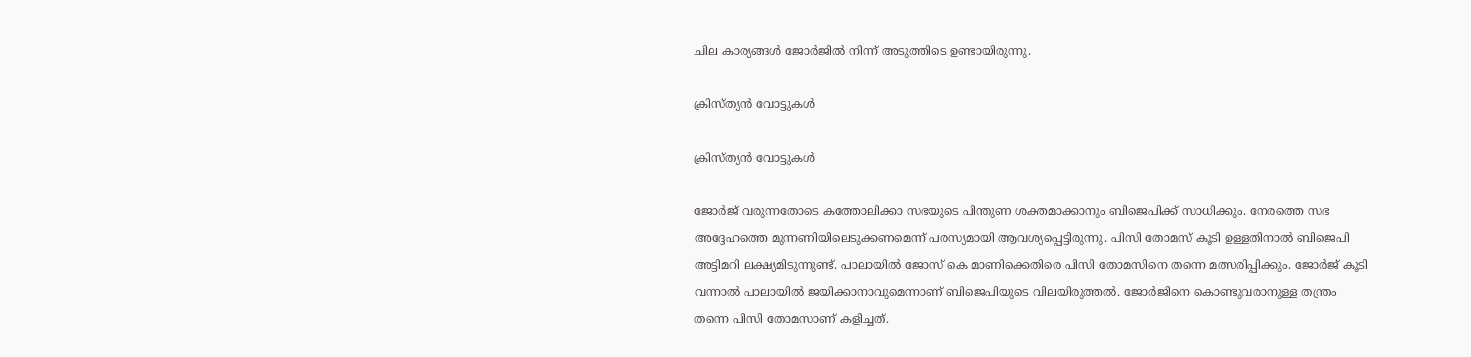ചില കാര്യങ്ങള്‍ ജോര്‍ജില്‍ നിന്ന് അടുത്തിടെ ഉണ്ടായിരുന്നു.

ക്രിസ്ത്യന്‍ വോട്ടുകള്‍

ക്രിസ്ത്യന്‍ വോട്ടുകള്‍

ജോര്‍ജ് വരുന്നതോടെ കത്തോലിക്കാ സഭയുടെ പിന്തുണ ശക്തമാക്കാനും ബിജെപിക്ക് സാധിക്കും. നേരത്തെ സഭ അദ്ദേഹത്തെ മുന്നണിയിലെടുക്കണമെന്ന് പരസ്യമായി ആവശ്യപ്പെട്ടിരുന്നു. പിസി തോമസ് കൂടി ഉള്ളതിനാല്‍ ബിജെപി അട്ടിമറി ലക്ഷ്യമിടുന്നുണ്ട്. പാലായില്‍ ജോസ് കെ മാണിക്കെതിരെ പിസി തോമസിനെ തന്നെ മത്സരിപ്പിക്കും. ജോര്‍ജ് കൂടി വന്നാല്‍ പാലായില്‍ ജയിക്കാനാവുമെന്നാണ് ബിജെപിയുടെ വിലയിരുത്തല്‍. ജോര്‍ജിനെ കൊണ്ടുവരാനുള്ള തന്ത്രം തന്നെ പിസി തോമസാണ് കളിച്ചത്.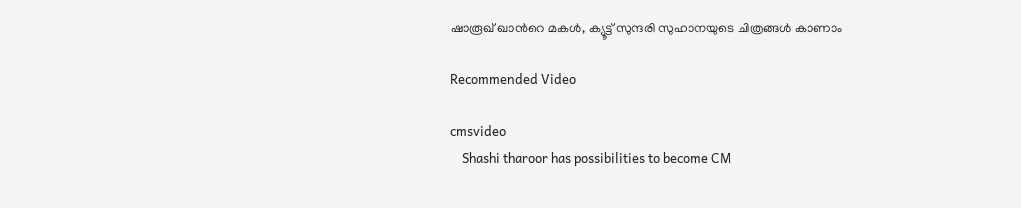ഷാരൂഖ് ഖാന്‍റെ മകള്‍, ക്യൂട്ട് സുന്ദരി സുഹാനയുടെ ചിത്രങ്ങള്‍ കാണാം

Recommended Video

cmsvideo
    Shashi tharoor has possibilities to become CM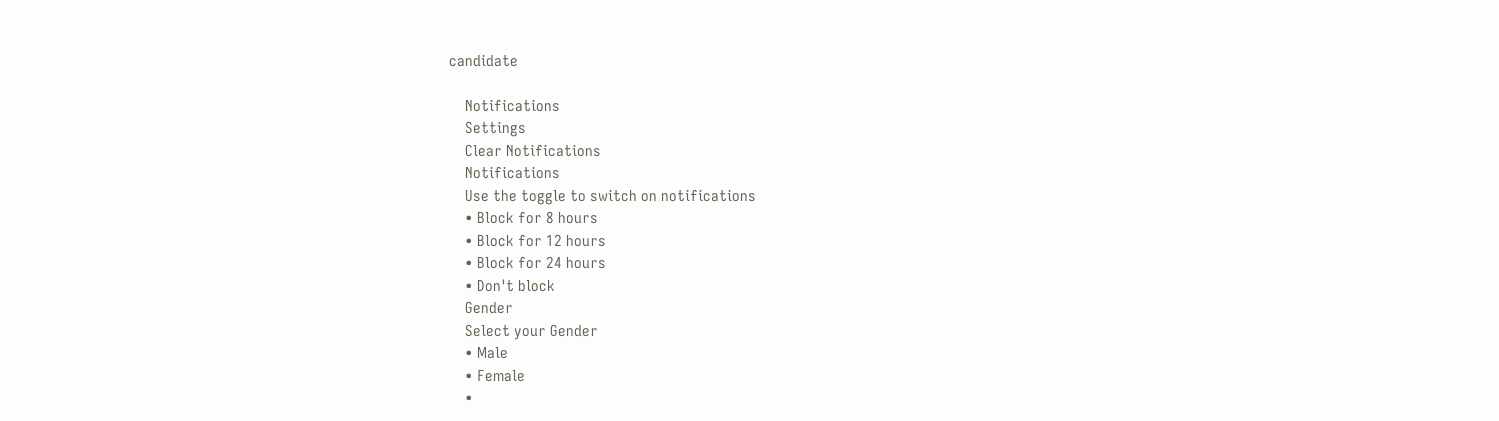candidate

    Notifications
    Settings
    Clear Notifications
    Notifications
    Use the toggle to switch on notifications
    • Block for 8 hours
    • Block for 12 hours
    • Block for 24 hours
    • Don't block
    Gender
    Select your Gender
    • Male
    • Female
    •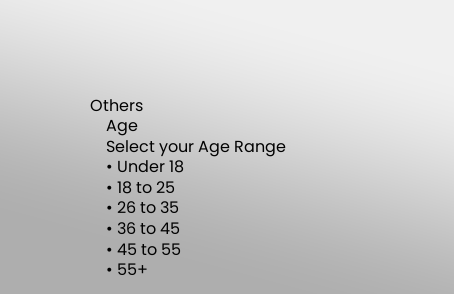Others
    Age
    Select your Age Range
    • Under 18
    • 18 to 25
    • 26 to 35
    • 36 to 45
    • 45 to 55
    • 55+